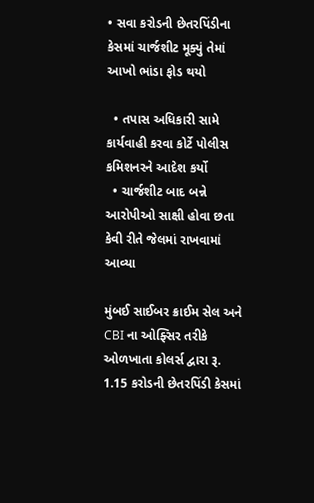• સવા કરોડની છેતરપિંડીના કેસમાં ચાર્જશીટ મૂક્યું તેમાં આખો ભાંડા ફોડ થયો

  • તપાસ અધિકારી સામે કાર્યવાહી કરવા કોર્ટે પોલીસ કમિશનરને આદેશ કર્યો
  • ચાર્જશીટ બાદ બન્ને આરોપીઓ સાક્ષી હોવા છતા કેવી રીતે જેલમાં રાખવામાં આવ્યા

મુંબઈ સાઈબર ક્રાઈમ સેલ અને CBI ના ઓફ્સિર તરીકે ઓળખાતા કોલર્સ દ્વારા રૂ. 1.15 કરોડની છેતરપિંડી કેસમાં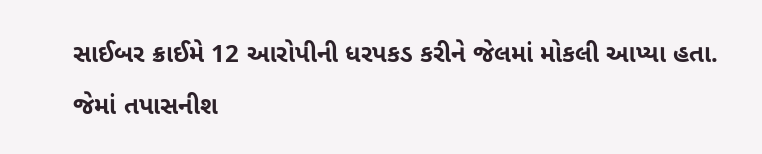સાઈબર ક્રાઈમે 12 આરોપીની ધરપકડ કરીને જેલમાં મોકલી આપ્યા હતા.

જેમાં તપાસનીશ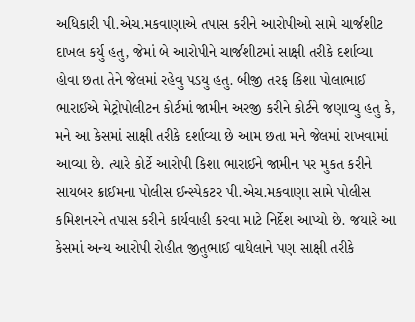અધિકારી પી.એચ.મકવાણાએ તપાસ કરીને આરોપીઓ સામે ચાર્જશીટ દાખલ કર્યુ હતુ, જેમાં બે આરોપીને ચાર્જશીટમાં સાક્ષી તરીકે દર્શાવ્યા હોવા છતા તેને જેલમાં રહેવુ પડયુ હતુ. બીજી તરફ કિશા પોલાભાઈ ભારાઈએ મેટ્રોપોલીટન કોર્ટમાં જામીન અરજી કરીને કોર્ટને જણાવ્યુ હતુ કે, મને આ કેસમાં સાક્ષી તરીકે દર્શાવ્યા છે આમ છતા મને જેલમાં રાખવામાં આવ્યા છે. ત્યારે કોર્ટે આરોપી કિશા ભારાઈને જામીન પર મુકત કરીને સાયબર ક્રાઈમના પોલીસ ઈન્સ્પેકટર પી.એચ.મકવાણા સામે પોલીસ કમિશનરને તપાસ કરીને કાર્યવાહી કરવા માટે નિર્દેશ આપ્યો છે. જયારે આ કેસમાં અન્ય આરોપી રોહીત જીતુભાઈ વાધેલાને પણ સાક્ષી તરીકે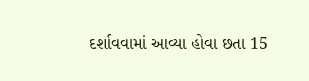દર્શાવવામાં આવ્યા હોવા છતા 15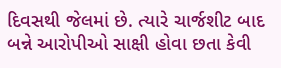દિવસથી જેલમાં છે. ત્યારે ચાર્જશીટ બાદ બન્ને આરોપીઓ સાક્ષી હોવા છતા કેવી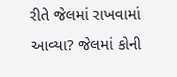રીતે જેલમાં રાખવામાં આવ્યા? જેલમાં કોની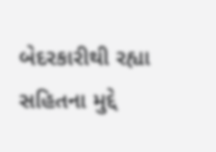બેદરકારીથી રહ્યા સહિતના મુદ્દે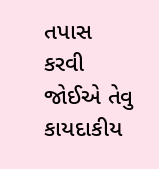તપાસ કરવી જોઈએ તેવુ કાયદાકીય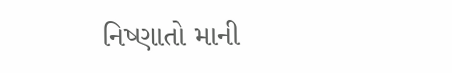નિષ્ણાતો માની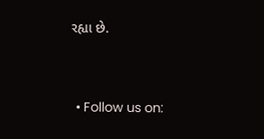રહ્યા છે.


  • Follow us on: